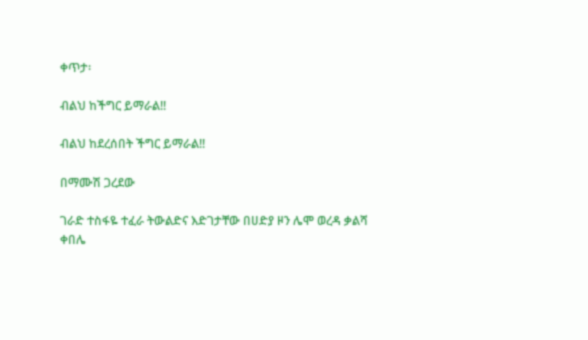ቀጥታ፡

ብልህ ከችግር ይማራል!!

ብልህ ከደረሰበት ችግር ይማራል!!

በማሙሽ ጋረደው

ገራድ ተስፋዬ ተፈራ ትውልድና እድገታቸው በሀድያ ዞን ሌሞ ወረዳ ቃልሻ ቀበሌ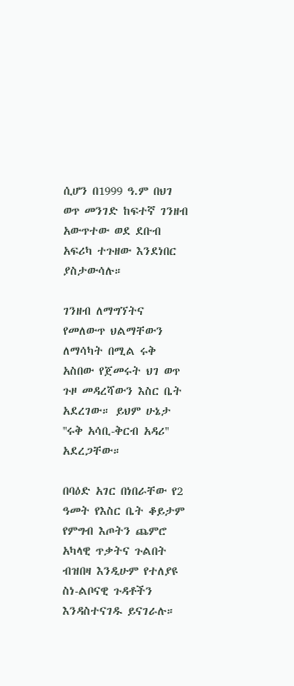ሲሆን በ1999 ዓ.ም በህገ ወጥ መንገድ ከፍተኛ ገንዘብ አውጥተው ወደ ደቡብ አፍሪካ ተጉዘው እንደነበር ያስታውሳሉ።

ገንዘብ ለማግኘትና የመለውጥ ህልማቸውን ለማሳካት በሚል ሩቅ አስበው የጀመሩት ህገ ወጥ ጉዞ መዳረሻውን እስር ቤት አደረገው። ይህም ሁኔታ ''ሩቅ አሳቢ-ቅርብ አዳሪ'' አደረጋቸው።

በባዕድ አገር በነበራቸው የ2 ዓመት የእስር ቤት ቆይታም የምግብ እጦትን ጨምሮ አካላዊ ጥቃትና ጉልበት ብዝበዛ እንዲሁም የተለያዩ ስነ-ልቦናዊ ጉዳቶችን እንዳስተናገዱ ይናገራሉ።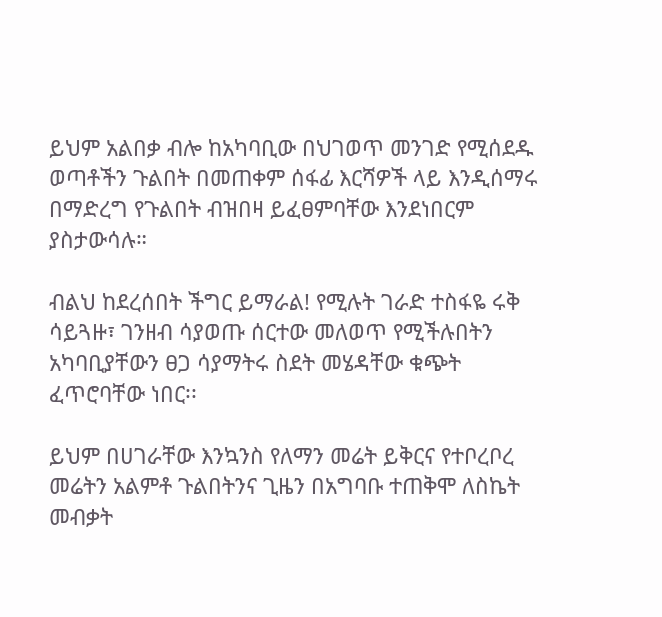ይህም አልበቃ ብሎ ከአካባቢው በህገወጥ መንገድ የሚሰደዱ ወጣቶችን ጉልበት በመጠቀም ሰፋፊ እርሻዎች ላይ እንዲሰማሩ በማድረግ የጉልበት ብዝበዛ ይፈፀምባቸው እንደነበርም ያስታውሳሉ።

ብልህ ከደረሰበት ችግር ይማራል! የሚሉት ገራድ ተስፋዬ ሩቅ ሳይጓዙ፣ ገንዘብ ሳያወጡ ሰርተው መለወጥ የሚችሉበትን አካባቢያቸውን ፀጋ ሳያማትሩ ስደት መሄዳቸው ቁጭት ፈጥሮባቸው ነበር፡፡

ይህም በሀገራቸው እንኳንስ የለማን መሬት ይቅርና የተቦረቦረ መሬትን አልምቶ ጉልበትንና ጊዜን በአግባቡ ተጠቅሞ ለስኬት መብቃት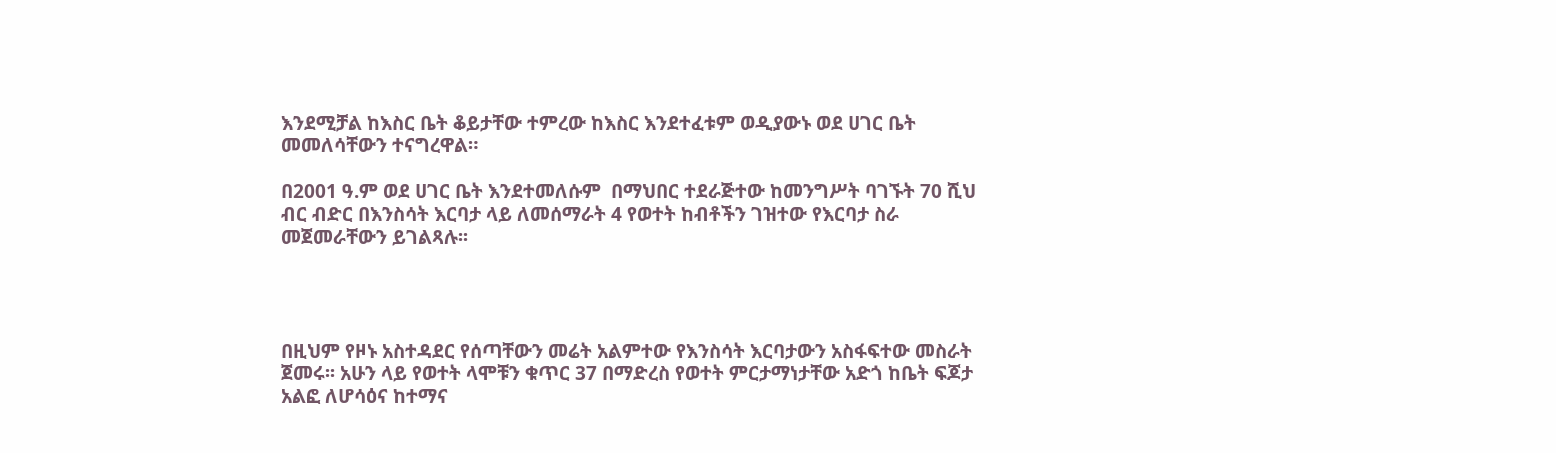እንደሚቻል ከእስር ቤት ቆይታቸው ተምረው ከእስር እንደተፈቱም ወዲያውኑ ወደ ሀገር ቤት መመለሳቸውን ተናግረዋል።

በ2001 ዓ.ም ወደ ሀገር ቤት እንደተመለሱም  በማህበር ተደራጅተው ከመንግሥት ባገኙት 70 ሺህ ብር ብድር በእንስሳት እርባታ ላይ ለመሰማራት 4 የወተት ከብቶችን ገዝተው የእርባታ ስራ መጀመራቸውን ይገልጻሉ፡፡




በዚህም የዞኑ አስተዳደር የሰጣቸውን መሬት አልምተው የእንስሳት እርባታውን አስፋፍተው መስራት ጀመሩ፡፡ አሁን ላይ የወተት ላሞቹን ቁጥር 37 በማድረስ የወተት ምርታማነታቸው አድጎ ከቤት ፍጆታ አልፎ ለሆሳዕና ከተማና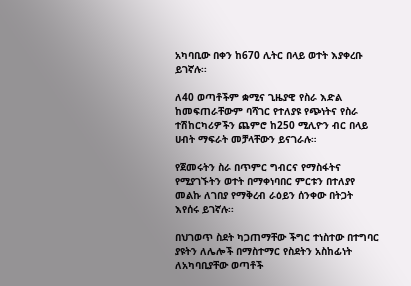አካባቢው በቀን ከ670 ሊትር በላይ ወተት እያቀረቡ ይገኛሉ፡፡

ለ40 ወጣቶችም ቋሚና ጊዜያዊ የስራ እድል ከመፍጠራቸውም ባሻገር የተለያዩ የጭነትና የስራ ተሽከርካሪዎችን ጨምሮ ከ250 ሚሊዮን ብር በላይ ሀብት ማፍራት መቻላቸውን ይናገራሉ።

የጀመሩትን ስራ በጥምር ግብርና የማስፋትና የሚያገኙትን ወተት በማቀነባበር ምርቱን በተለያየ መልኩ ለገበያ የማቅረብ ራዕይን ሰንቀው በትጋት እየሰሩ ይገኛሉ፡፡

በህገወጥ ስደት ካጋጠማቸው ችግር ተነስተው በተግባር ያዩትን ለሌሎች በማስተማር የስደትን አስከፊነት ለአካባቢያቸው ወጣቶች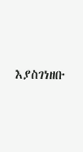እያስገነዘቡ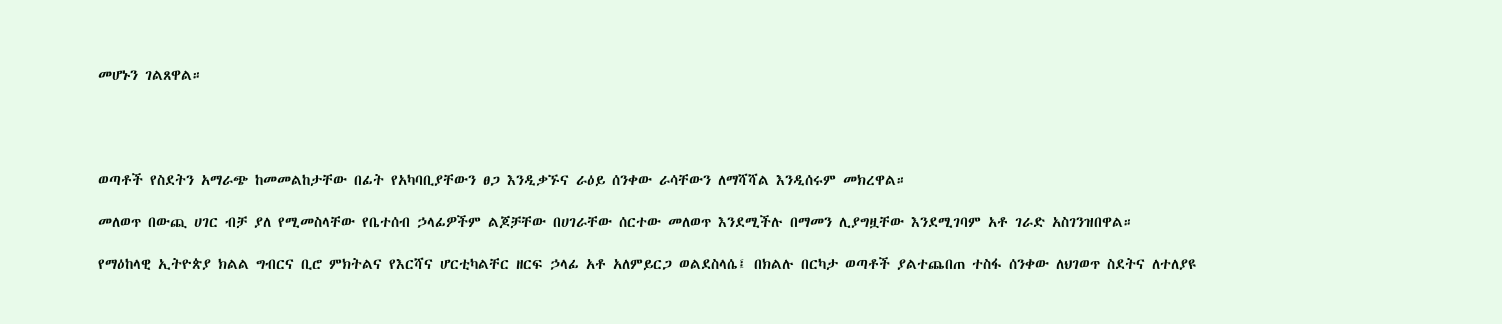መሆኑን ገልጸዋል።




ወጣቶች የስደትን አማራጭ ከመመልከታቸው በፊት የአካባቢያቸውን ፀጋ እንዲቃኙና ራዕይ ሰንቀው ራሳቸውን ለማሻሻል እንዲሰሩም መክረዋል።

መለወጥ በውጪ ሀገር ብቻ ያለ የሚመስላቸው የቤተሰብ ኃላፊዎችም ልጆቻቸው በሀገራቸው ሰርተው መለወጥ እንደሚችሉ በማመን ሊያግዟቸው እንደሚገባም አቶ ገራድ አስገንዝበዋል።

የማዕከላዊ ኢትዮጵያ ክልል ግብርና ቢሮ ምክትልና የእርሻና ሆርቲካልቸር ዘርፍ ኃላፊ አቶ አለምይርጋ ወልደስላሴ፤ በክልሉ በርካታ ወጣቶች ያልተጨበጠ ተስፋ ሰንቀው ለህገወጥ ስደትና ለተለያዩ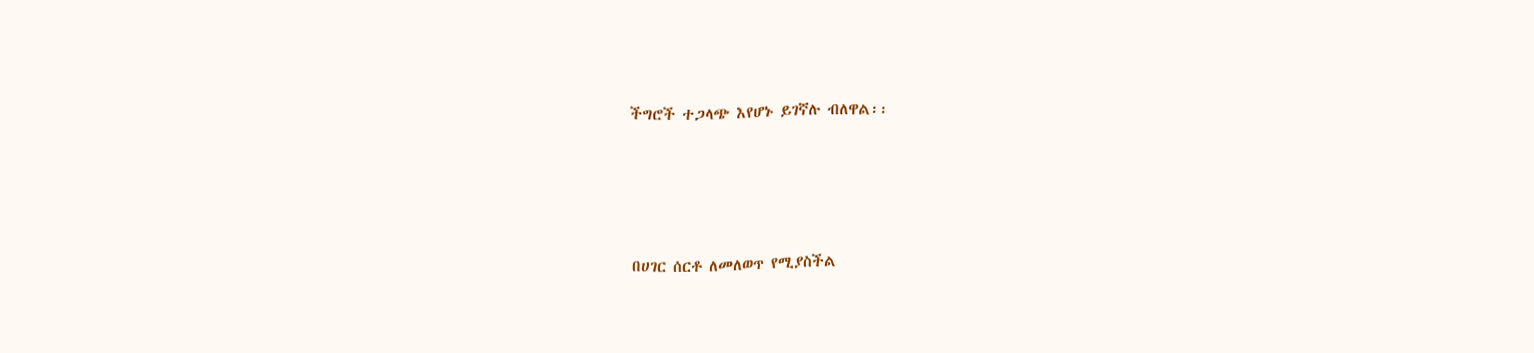ችግሮች ተጋላጭ እየሆኑ ይገኛሉ ብለዋል፡፡




በሀገር ሰርቶ ለመለወጥ የሚያስችል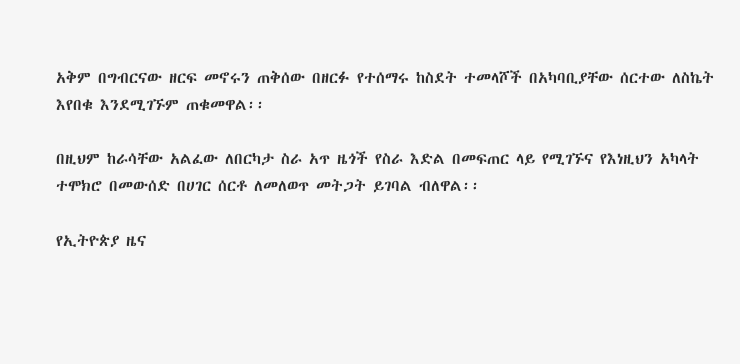አቅም በግብርናው ዘርፍ መኖሩን ጠቅሰው በዘርፉ የተሰማሩ ከስደት ተመላሾች በአካባቢያቸው ሰርተው ለስኬት እየበቁ እንደሚገኙም ጠቁመዋል፡፡

በዚህም ከራሳቸው አልፈው ለበርካታ ስራ አጥ ዜጎች የስራ እድል በመፍጠር ላይ የሚገኙና የእነዚህን አካላት ተሞክሮ በመውሰድ በሀገር ሰርቶ ለመለወጥ መትጋት ይገባል ብለዋል፡፡

የኢትዮጵያ ዜና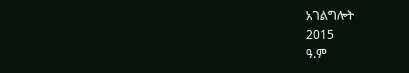አገልግሎት
2015
ዓ.ም